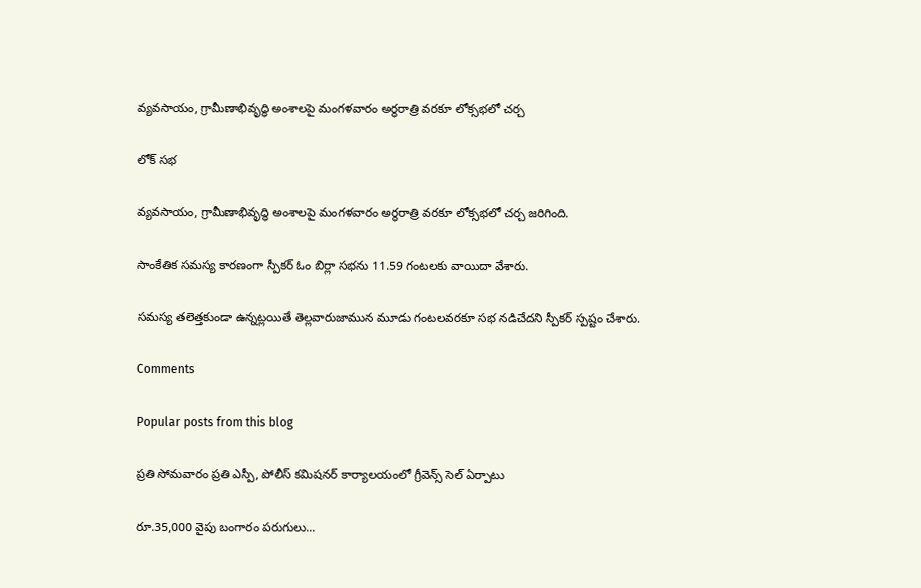వ్యవసాయం, గ్రామీణాభివృద్ధి అంశాలపై మంగళవారం అర్థరాత్రి వరకూ లోక్సభలో చర్చ

లోక్ సభ

వ్యవసాయం, గ్రామీణాభివృద్ధి అంశాలపై మంగళవారం అర్థరాత్రి వరకూ లోక్సభలో చర్చ జరిగింది.

సాంకేతిక సమస్య కారణంగా స్పీకర్ ఓం బిర్లా సభను 11.59 గంటలకు వాయిదా వేశారు.

సమస్య తలెత్తకుండా ఉన్నట్లయితే తెల్లవారుజామున మూడు గంటలవరకూ సభ నడిచేదని స్పీకర్ స్పష్టం చేశారు.

Comments

Popular posts from this blog

ప్రతి సోమవారం ప్రతి ఎస్పీ, పోలీస్ కమిషనర్ కార్యాలయంలో గ్రీవెన్స్ సెల్ ఏర్పాటు

రూ.35,000 వైపు బంగారం పరుగులు...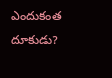ఎందుకంత దూకుడు?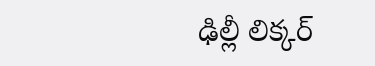ఢిల్లీ లిక్కర్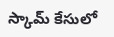స్కామ్‌ కేసులో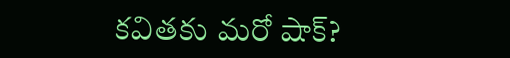కవితకు మరో షాక్?